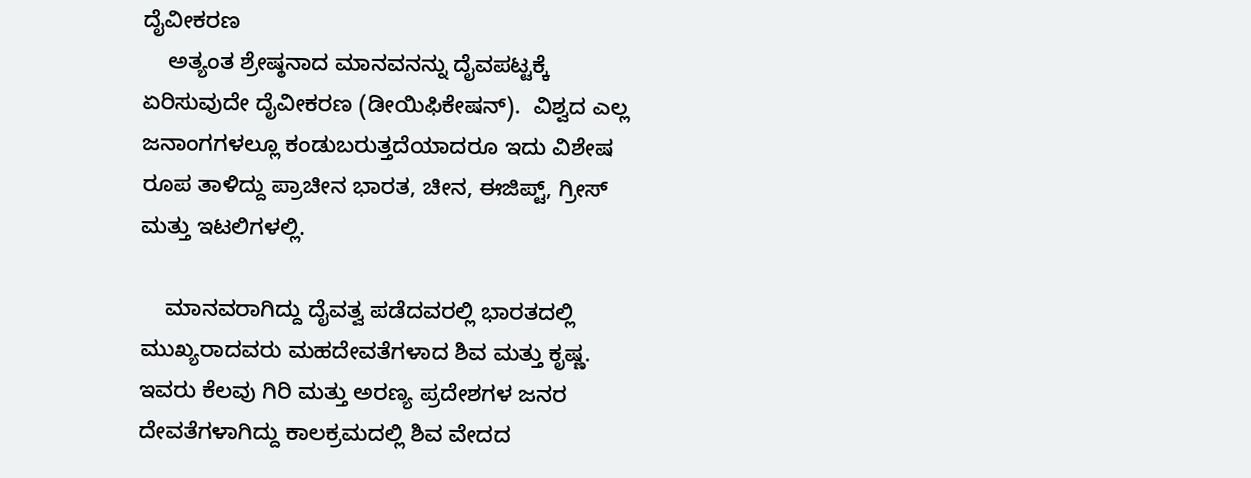ದೈವೀಕರಣ
    ಅತ್ಯಂತ ಶ್ರೇಷ್ಠನಾದ ಮಾನವನನ್ನು ದೈವಪಟ್ಟಕ್ಕೆ ಏರಿಸುವುದೇ ದೈವೀಕರಣ (ಡೀಯಿಫಿಕೇಷನ್).  ವಿಶ್ವದ ಎಲ್ಲ ಜನಾಂಗಗಳಲ್ಲೂ ಕಂಡುಬರುತ್ತದೆಯಾದರೂ ಇದು ವಿಶೇಷ ರೂಪ ತಾಳಿದ್ದು ಪ್ರಾಚೀನ ಭಾರತ, ಚೀನ, ಈಜಿಪ್ಟ್, ಗ್ರೀಸ್  ಮತ್ತು ಇಟಲಿಗಳಲ್ಲಿ.

    ಮಾನವರಾಗಿದ್ದು ದೈವತ್ವ ಪಡೆದವರಲ್ಲಿ ಭಾರತದಲ್ಲಿ ಮುಖ್ಯರಾದವರು ಮಹದೇವತೆಗಳಾದ ಶಿವ ಮತ್ತು ಕೃಷ್ಣ.  ಇವರು ಕೆಲವು ಗಿರಿ ಮತ್ತು ಅರಣ್ಯ ಪ್ರದೇಶಗಳ ಜನರ ದೇವತೆಗಳಾಗಿದ್ದು ಕಾಲಕ್ರಮದಲ್ಲಿ ಶಿವ ವೇದದ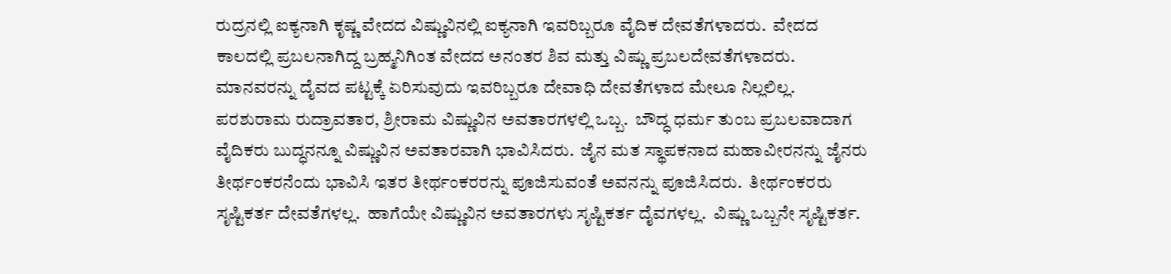ರುದ್ರನಲ್ಲಿ ಐಕ್ಯನಾಗಿ ಕೃಷ್ಣ ವೇದದ ವಿಷ್ಣುವಿನಲ್ಲಿ ಐಕ್ಯನಾಗಿ ಇವರಿಬ್ಬರೂ ವೈದಿಕ ದೇವತೆಗಳಾದರು.  ವೇದದ ಕಾಲದಲ್ಲಿ ಪ್ರಬಲನಾಗಿದ್ದ ಬ್ರಹ್ಮನಿಗಿಂತ ವೇದದ ಅನಂತರ ಶಿವ ಮತ್ತು ವಿಷ್ಣು ಪ್ರಬಲದೇವತೆಗಳಾದರು.  ಮಾನವರನ್ನು ದೈವದ ಪಟ್ಟಕ್ಕೆ ಏರಿಸುವುದು ಇವರಿಬ್ಬರೂ ದೇವಾಧಿ ದೇವತೆಗಳಾದ ಮೇಲೂ ನಿಲ್ಲಲಿಲ್ಲ.  ಪರಶುರಾಮ ರುದ್ರಾವತಾರ, ಶ್ರೀರಾಮ ವಿಷ್ಣುವಿನ ಅವತಾರಗಳಲ್ಲಿ ಒಬ್ಬ.  ಬೌದ್ಧ ಧರ್ಮ ತುಂಬ ಪ್ರಬಲವಾದಾಗ ವೈದಿಕರು ಬುದ್ಧನನ್ನೂ ವಿಷ್ಣುವಿನ ಅವತಾರವಾಗಿ ಭಾವಿಸಿದರು.  ಜೈನ ಮತ ಸ್ಥಾಪಕನಾದ ಮಹಾವೀರನನ್ನು ಜೈನರು ತೀರ್ಥಂಕರನೆಂದು ಭಾವಿಸಿ ಇತರ ತೀರ್ಥಂಕರರನ್ನು ಪೂಜಿಸುವಂತೆ ಅವನನ್ನು ಪೂಜಿಸಿದರು.  ತೀರ್ಥಂಕರರು ಸೃಷ್ಟಿಕರ್ತ ದೇವತೆಗಳಲ್ಲ.  ಹಾಗೆಯೇ ವಿಷ್ಣುವಿನ ಅವತಾರಗಳು ಸೃಷ್ಟಿಕರ್ತ ದೈವಗಳಲ್ಲ.  ವಿಷ್ಣು ಒಬ್ಬನೇ ಸೃಷ್ಟಿಕರ್ತ.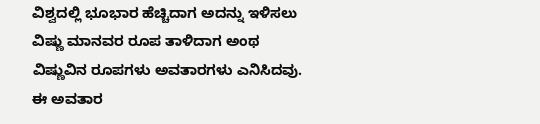ವಿಶ್ವದಲ್ಲಿ ಭೂಭಾರ ಹೆಚ್ಚಿದಾಗ ಅದನ್ನು ಇಳಿಸಲು ವಿಷ್ಣು ಮಾನವರ ರೂಪ ತಾಳಿದಾಗ ಅಂಥ ವಿಷ್ಣುವಿನ ರೂಪಗಳು ಅವತಾರಗಳು ಎನಿಸಿದವು.  ಈ ಅವತಾರ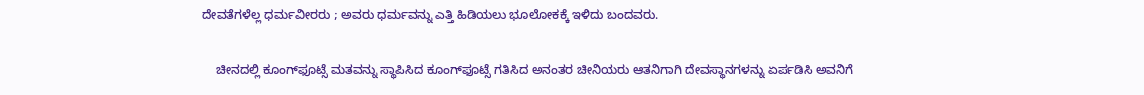ದೇವತೆಗಳೆಲ್ಲ ಧರ್ಮವೀರರು ; ಅವರು ಧರ್ಮವನ್ನು ಎತ್ತಿ ಹಿಡಿಯಲು ಭೂಲೋಕಕ್ಕೆ ಇಳಿದು ಬಂದವರು.

    ಚೀನದಲ್ಲಿ ಕೂಂಗ್‍ಫೂಟ್ಸೆ ಮತವನ್ನು ಸ್ಥಾಪಿಸಿದ ಕೂಂಗ್‍ಫೂಟ್ಸೆ ಗತಿಸಿದ ಅನಂತರ ಚೀನಿಯರು ಆತನಿಗಾಗಿ ದೇವಸ್ಥಾನಗಳನ್ನು ಏರ್ಪಡಿಸಿ ಅವನಿಗೆ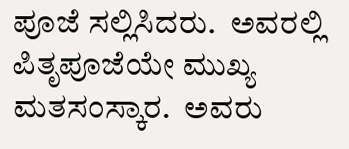ಪೂಜೆ ಸಲ್ಲಿಸಿದರು.  ಅವರಲ್ಲಿ ಪಿತೃಪೂಜೆಯೇ ಮುಖ್ಯ ಮತಸಂಸ್ಕಾರ.  ಅವರು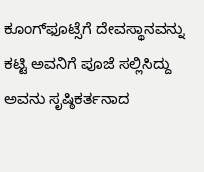ಕೂಂಗ್‍ಫೂಟ್ಸೆಗೆ ದೇವಸ್ಥಾನವನ್ನು ಕಟ್ಟಿ ಅವನಿಗೆ ಪೂಜೆ ಸಲ್ಲಿಸಿದ್ದು ಅವನು ಸೃಷ್ಠಿಕರ್ತನಾದ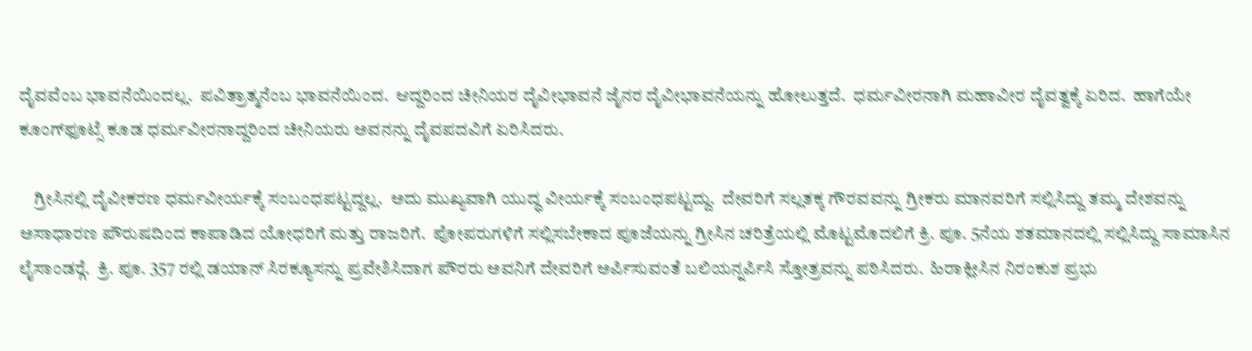ದೈವವೆಂಬ ಭಾವನೆಯಿಂದಲ್ಲ.  ಪವಿತ್ರಾತ್ಮನೆಂಬ ಭಾವನೆಯಿಂದ.  ಆದ್ದರಿಂದ ಚೀನಿಯರ ದೈವೀಭಾವನೆ ಜೈನರ ದೈವೀಭಾವನೆಯನ್ನು ಹೋಲುತ್ತದೆ.  ಧರ್ಮವೀರನಾಗಿ ಮಹಾವೀರ ದೈವತ್ವಕ್ಕೆ ಏರಿದ.  ಹಾಗೆಯೇ ಕೂಂಗ್‍ಫೂಟ್ಸೆ ಕೂಡ ಧರ್ಮವೀರನಾದ್ದರಿಂದ ಚೀನಿಯರು ಅವನನ್ನು ದೈವಪದವಿಗೆ ಏರಿಸಿದರು.

    ಗ್ರೀಸಿನಲ್ಲಿ ದೈವೀಕರಣ ಧರ್ಮವೀರ್ಯಕ್ಕೆ ಸಂಬಂಧಪಟ್ಟದ್ದಲ್ಲ.  ಅದು ಮುಖ್ಯವಾಗಿ ಯುದ್ಧ ವೀರ್ಯಕ್ಕೆ ಸಂಬಂಧಪಟ್ಟದ್ದು.  ದೇವರಿಗೆ ಸಲ್ಲತಕ್ಕ ಗೌರವವನ್ನು ಗ್ರೀಕರು ಮಾನವರಿಗೆ ಸಲ್ಲಿಸಿದ್ದು ತಮ್ಮ ದೇಶವನ್ನು ಅಸಾಧಾರಣ ಪೌರುಷದಿಂದ ಕಾಪಾಡಿದ ಯೋಧರಿಗೆ ಮತ್ತು ರಾಜರಿಗೆ.  ಪೋಪರುಗಳಿಗೆ ಸಲ್ಲಿಸಬೇಕಾದ ಪೂಜೆಯನ್ನು ಗ್ರೀಸಿನ ಚರಿತ್ರೆಯಲ್ಲಿ ಮೊಟ್ಟಮೊದಲಿಗೆ ಕ್ರಿ. ಪೂ. 5ನೆಯ ಶತಮಾನದಲ್ಲಿ ಸಲ್ಲಿಸಿದ್ದು ಸಾಮಾಸಿನ ಲೈಸಾಂಡರ್‍ಗೆ.  ಕ್ರಿ. ಪೂ. 357 ರಲ್ಲಿ ಡಯಾನ್ ಸಿರಕ್ಯೂಸನ್ನು ಪ್ರವೇಶಿಸಿದಾಗ ಪೌರರು ಅವನಿಗೆ ದೇವರಿಗೆ ಅರ್ಪಿಸುವಂತೆ ಬಲಿಯನ್ನರ್ಪಿಸಿ ಸ್ತೋತ್ರವನ್ನು ಪಠಿಸಿದರು.  ಹಿರಾಕ್ಲೀಸಿನ ನಿರಂಕುಶ ಪ್ರಭು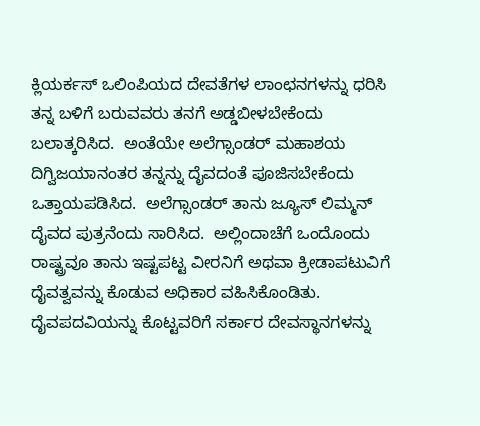ಕ್ಲಿಯರ್ಕಸ್ ಒಲಿಂಪಿಯದ ದೇವತೆಗಳ ಲಾಂಛನಗಳನ್ನು ಧರಿಸಿ ತನ್ನ ಬಳಿಗೆ ಬರುವವರು ತನಗೆ ಅಡ್ಡಬೀಳಬೇಕೆಂದು ಬಲಾತ್ಕರಿಸಿದ.  ಅಂತೆಯೇ ಅಲೆಗ್ಸಾಂಡರ್ ಮಹಾಶಯ ದಿಗ್ವಿಜಯಾನಂತರ ತನ್ನನ್ನು ದೈವದಂತೆ ಪೂಜಿಸಬೇಕೆಂದು ಒತ್ತಾಯಪಡಿಸಿದ.  ಅಲೆಗ್ಸಾಂಡರ್ ತಾನು ಜ್ಯೂಸ್ ಲಿಮ್ಮನ್ ದೈವದ ಪುತ್ರನೆಂದು ಸಾರಿಸಿದ.  ಅಲ್ಲಿಂದಾಚೆಗೆ ಒಂದೊಂದು ರಾಷ್ಟ್ರವೂ ತಾನು ಇಷ್ಟಪಟ್ಟ ವೀರನಿಗೆ ಅಥವಾ ಕ್ರೀಡಾಪಟುವಿಗೆ ದೈವತ್ವವನ್ನು ಕೊಡುವ ಅಧಿಕಾರ ವಹಿಸಿಕೊಂಡಿತು.  ದೈವಪದವಿಯನ್ನು ಕೊಟ್ಟವರಿಗೆ ಸರ್ಕಾರ ದೇವಸ್ಥಾನಗಳನ್ನು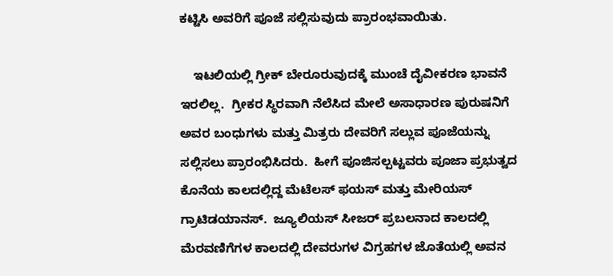ಕಟ್ಟಿಸಿ ಅವರಿಗೆ ಪೂಜೆ ಸಲ್ಲಿಸುವುದು ಪ್ರಾರಂಭವಾಯಿತು.

    ಇಟಲಿಯಲ್ಲಿ ಗ್ರೀಕ್ ಬೇರೂರುವುದಕ್ಕೆ ಮುಂಚೆ ದೈವೀಕರಣ ಭಾವನೆ ಇರಲಿಲ್ಲ.  ಗ್ರೀಕರ ಸ್ಥಿರವಾಗಿ ನೆಲೆಸಿದ ಮೇಲೆ ಅಸಾಧಾರಣ ಪುರುಷನಿಗೆ ಅವರ ಬಂಧುಗಳು ಮತ್ತು ಮಿತ್ರರು ದೇವರಿಗೆ ಸಲ್ಲುವ ಪೂಜೆಯನ್ನು ಸಲ್ಲಿಸಲು ಪ್ರಾರಂಭಿಸಿದರು.  ಹೀಗೆ ಪೂಜಿಸಲ್ಪಟ್ಟವರು ಪೂಜಾ ಪ್ರಭುತ್ವದ ಕೊನೆಯ ಕಾಲದಲ್ಲಿದ್ದ ಮೆಟೆಲಸ್ ಫಯಸ್ ಮತ್ತು ಮೇರಿಯಸ್ ಗ್ರಾಟಿಡಯಾನಸ್.  ಜ್ಯೂಲಿಯಸ್ ಸೀಜರ್ ಪ್ರಬಲನಾದ ಕಾಲದಲ್ಲಿ ಮೆರವಣಿಗೆಗಳ ಕಾಲದಲ್ಲಿ ದೇವರುಗಳ ವಿಗ್ರಹಗಳ ಜೊತೆಯಲ್ಲಿ ಅವನ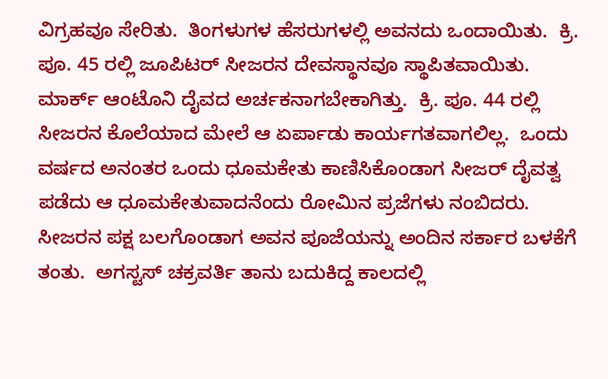ವಿಗ್ರಹವೂ ಸೇರಿತು.  ತಿಂಗಳುಗಳ ಹೆಸರುಗಳಲ್ಲಿ ಅವನದು ಒಂದಾಯಿತು.  ಕ್ರಿ. ಪೂ. 45 ರಲ್ಲಿ ಜೂಪಿಟರ್ ಸೀಜರನ ದೇವಸ್ಥಾನವೂ ಸ್ಥಾಪಿತವಾಯಿತು.  ಮಾರ್ಕ್ ಆಂಟೊನಿ ದೈವದ ಅರ್ಚಕನಾಗಬೇಕಾಗಿತ್ತು.  ಕ್ರಿ. ಪೂ. 44 ರಲ್ಲಿ ಸೀಜರನ ಕೊಲೆಯಾದ ಮೇಲೆ ಆ ಏರ್ಪಾಡು ಕಾರ್ಯಗತವಾಗಲಿಲ್ಲ.  ಒಂದು ವರ್ಷದ ಅನಂತರ ಒಂದು ಧೂಮಕೇತು ಕಾಣಿಸಿಕೊಂಡಾಗ ಸೀಜರ್ ದೈವತ್ವ ಪಡೆದು ಆ ಧೂಮಕೇತುವಾದನೆಂದು ರೋಮಿನ ಪ್ರಜೆಗಳು ನಂಬಿದರು.  ಸೀಜರನ ಪಕ್ಷ ಬಲಗೊಂಡಾಗ ಅವನ ಪೂಜೆಯನ್ನು ಅಂದಿನ ಸರ್ಕಾರ ಬಳಕೆಗೆ ತಂತು.  ಅಗಸ್ಟಸ್ ಚಕ್ರವರ್ತಿ ತಾನು ಬದುಕಿದ್ದ ಕಾಲದಲ್ಲಿ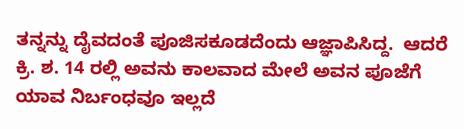ತನ್ನನ್ನು ದೈವದಂತೆ ಪೂಜಿಸಕೂಡದೆಂದು ಆಜ್ಞಾಪಿಸಿದ್ದ.  ಆದರೆ ಕ್ರಿ. ಶ. 14 ರಲ್ಲಿ ಅವನು ಕಾಲವಾದ ಮೇಲೆ ಅವನ ಪೂಜೆಗೆ ಯಾವ ನಿರ್ಬಂಧವೂ ಇಲ್ಲದೆ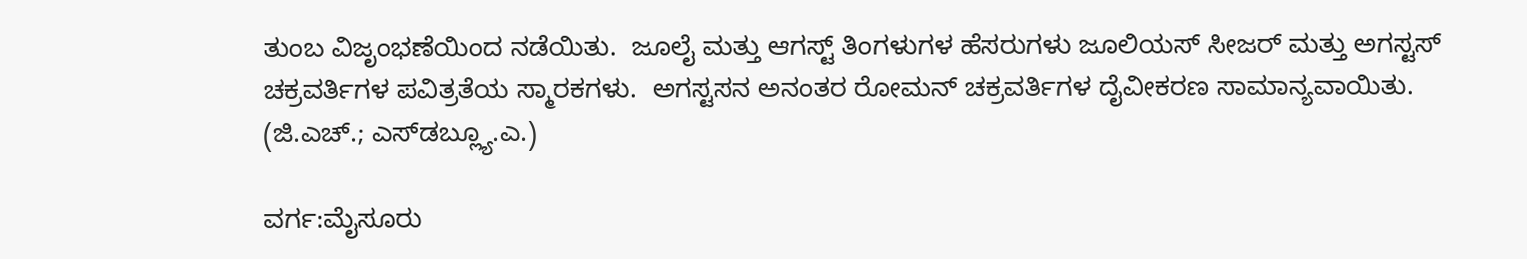ತುಂಬ ವಿಜೃಂಭಣೆಯಿಂದ ನಡೆಯಿತು.  ಜೂಲೈ ಮತ್ತು ಆಗಸ್ಟ್ ತಿಂಗಳುಗಳ ಹೆಸರುಗಳು ಜೂಲಿಯಸ್ ಸೀಜರ್ ಮತ್ತು ಅಗಸ್ಟಸ್ ಚಕ್ರವರ್ತಿಗಳ ಪವಿತ್ರತೆಯ ಸ್ಮಾರಕಗಳು.  ಅಗಸ್ಟಸನ ಅನಂತರ ರೋಮನ್ ಚಕ್ರವರ್ತಿಗಳ ದೈವೀಕರಣ ಸಾಮಾನ್ಯವಾಯಿತು.
(ಜಿ.ಎಚ್.; ಎಸ್‍ಡಬ್ಲ್ಯೂ.ಎ.)

ವರ್ಗ:ಮೈಸೂರು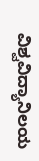ವಿಶ್ವವಿದ್ಯಾನಿಲಯ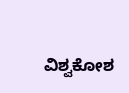ವಿಶ್ವಕೋಶ